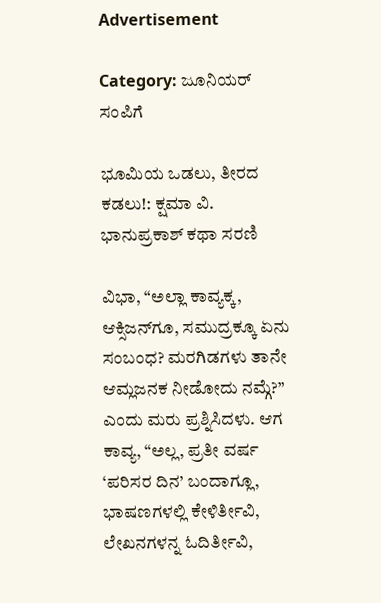Advertisement

Category: ಜೂನಿಯರ್ ಸಂಪಿಗೆ

ಭೂಮಿಯ ಒಡಲು, ತೀರದ ಕಡಲು!: ಕ್ಷಮಾ ವಿ. ಭಾನುಪ್ರಕಾಶ್ ಕಥಾ ಸರಣಿ

ವಿಭಾ, “ಅಲ್ಲಾ ಕಾವ್ಯಕ್ಕ, ಆಕ್ಸಿಜನ್‌ಗೂ, ಸಮುದ್ರಕ್ಕೂ ಏನು ಸಂಬಂಧ? ಮರಗಿಡಗಳು ತಾನೇ ಆಮ್ಲಜನಕ ನೀಡೋದು ನಮ್ಗೆ?” ಎಂದು ಮರು ಪ್ರಶ್ನಿಸಿದಳು. ಆಗ ಕಾವ್ಯ, “ಅಲ್ಲ, ಪ್ರತೀ ವರ್ಷ ‘ಪರಿಸರ ದಿನ’ ಬಂದಾಗ್ಲೂ, ಭಾಷಣಗಳಲ್ಲಿ ಕೇಳಿರ್ತೀವಿ, ಲೇಖನಗಳನ್ನ ಓದಿರ್ತೀವಿ,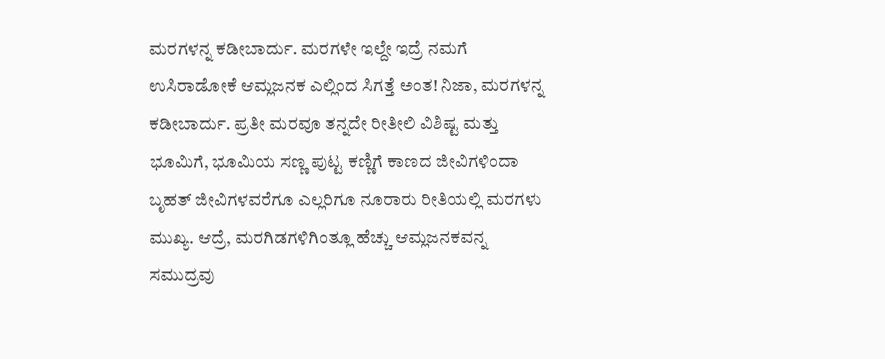ಮರಗಳನ್ನ ಕಡೀಬಾರ್ದು. ಮರಗಳೇ ಇಲ್ದೇ ಇದ್ರೆ ನಮಗೆ ಉಸಿರಾಡೋಕೆ ಆಮ್ಲಜನಕ ಎಲ್ಲಿಂದ ಸಿಗತ್ತೆ ಅಂತ! ನಿಜಾ, ಮರಗಳನ್ನ ಕಡೀಬಾರ್ದು. ಪ್ರತೀ ಮರವೂ ತನ್ನದೇ ರೀತೀಲಿ ವಿಶಿಷ್ಟ ಮತ್ತು ಭೂಮಿಗೆ, ಭೂಮಿಯ ಸಣ್ಣ ಪುಟ್ಟ ಕಣ್ಣಿಗೆ ಕಾಣದ ಜೀವಿಗಳಿಂದಾ ಬೃಹತ್ ಜೀವಿಗಳವರೆಗೂ ಎಲ್ಲರಿಗೂ ನೂರಾರು ರೀತಿಯಲ್ಲಿ ಮರಗಳು ಮುಖ್ಯ. ಆದ್ರೆ, ಮರಗಿಡಗಳಿಗಿಂತ್ಲೂ ಹೆಚ್ಚು ಆಮ್ಲಜನಕವನ್ನ ಸಮುದ್ರವು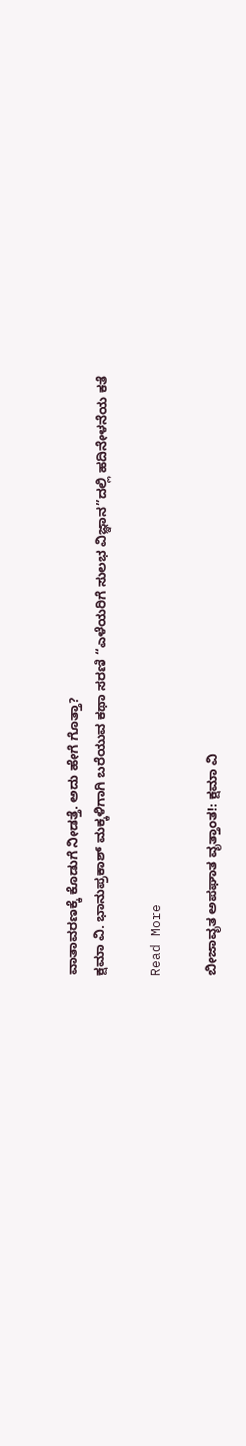ವಾತಾವರಣಕ್ಕೆ ಕೊಡುಗೆ ನೀಡತ್ತೆ. ಅದು ಹೇಗೆ ಗೊತ್ತಾ?
ಕ್ಷಮಾ ವಿ. ಭಾನುಪ್ರಕಾಶ್‌ ಮಕ್ಕಳಿಗಾಗಿ ಬರೆಯುವ ಕಥಾ ಸರಣಿ “ಎಳೆಯರಿಗೆ ಸುಲಭ ವಿಜ್ಞಾನ”ದಲ್ಲಿ ಹದಿನೇಳನೆಯ ಕತೆ

Read More

ಬೀಜಾವೃತ ಅಪಘಾತ ವೃತ್ತಾಂತ!: ಕ್ಷಮಾ ವಿ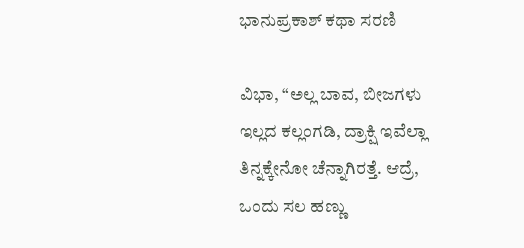ಭಾನುಪ್ರಕಾಶ್ ಕಥಾ ಸರಣಿ

ವಿಭಾ, “ಅಲ್ಲ ಬಾವ, ಬೀಜಗಳು ಇಲ್ಲದ ಕಲ್ಲಂಗಡಿ, ದ್ರಾಕ್ಷಿ ಇವೆಲ್ಲಾ ತಿನ್ನಕ್ಕೇನೋ ಚೆನ್ನಾಗಿರತ್ತೆ. ಆದ್ರೆ, ಒಂದು ಸಲ ಹಣ್ಣು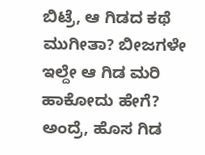ಬಿಟ್ರೆ, ಆ ಗಿಡದ ಕಥೆ ಮುಗೀತಾ? ಬೀಜಗಳೇ ಇಲ್ದೇ ಆ ಗಿಡ ಮರಿ ಹಾಕೋದು ಹೇಗೆ? ಅಂದ್ರೆ, ಹೊಸ ಗಿಡ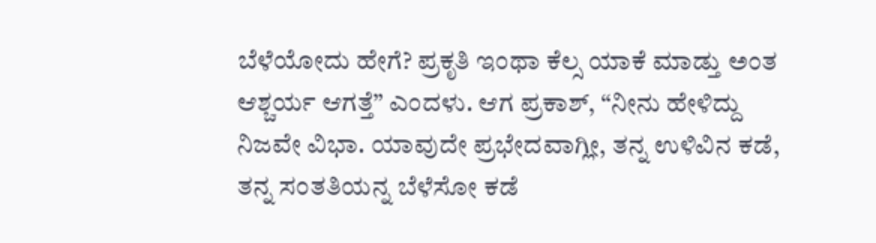ಬೆಳೆಯೋದು ಹೇಗೆ? ಪ್ರಕೃತಿ ಇಂಥಾ ಕೆಲ್ಸ ಯಾಕೆ ಮಾಡ್ತು ಅಂತ ಆಶ್ಚರ್ಯ ಆಗತ್ತೆ” ಎಂದಳು. ಆಗ ಪ್ರಕಾಶ್, “ನೀನು ಹೇಳಿದ್ದು ನಿಜವೇ ವಿಭಾ. ಯಾವುದೇ ಪ್ರಭೇದವಾಗ್ಲೀ, ತನ್ನ ಉಳಿವಿನ ಕಡೆ, ತನ್ನ ಸಂತತಿಯನ್ನ ಬೆಳೆಸೋ ಕಡೆ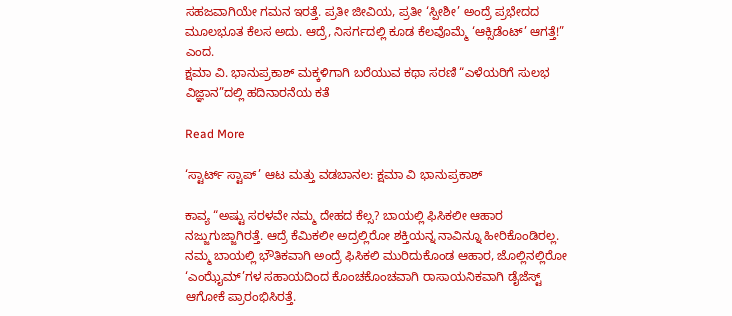ಸಹಜವಾಗಿಯೇ ಗಮನ ಇರತ್ತೆ. ಪ್ರತೀ ಜೀವಿಯ, ಪ್ರತೀ ‘ಸ್ಪೀಶೀ’ ಅಂದ್ರೆ ಪ್ರಭೇದದ ಮೂಲಭೂತ ಕೆಲಸ ಅದು. ಆದ್ರೆ, ನಿಸರ್ಗದಲ್ಲಿ ಕೂಡ ಕೆಲವೊಮ್ಮೆ ‘ಆಕ್ಸಿಡೆಂಟ್’ ಆಗತ್ತೆ!” ಎಂದ.
ಕ್ಷಮಾ ವಿ. ಭಾನುಪ್ರಕಾಶ್‌ ಮಕ್ಕಳಿಗಾಗಿ ಬರೆಯುವ ಕಥಾ ಸರಣಿ “ಎಳೆಯರಿಗೆ ಸುಲಭ ವಿಜ್ಞಾನ”ದಲ್ಲಿ ಹದಿನಾರನೆಯ ಕತೆ

Read More

‘ಸ್ಟಾರ್ಟ್ ಸ್ಟಾಪ್’ ಆಟ ಮತ್ತು ವಡಬಾನಲ: ಕ್ಷಮಾ ವಿ ಭಾನುಪ್ರಕಾಶ್

ಕಾವ್ಯ “ಅಷ್ಟು ಸರಳವೇ ನಮ್ಮ ದೇಹದ ಕೆಲ್ಸ? ಬಾಯಲ್ಲಿ ಫಿಸಿಕಲೀ ಆಹಾರ ನಜ್ಜುಗುಜ್ಜಾಗಿರತ್ತೆ. ಆದ್ರೆ ಕೆಮಿಕಲೀ ಅದ್ರಲ್ಲಿರೋ ಶಕ್ತಿಯನ್ನ ನಾವಿನ್ನೂ ಹೀರಿಕೊಂಡಿರಲ್ಲ. ನಮ್ಮ ಬಾಯಲ್ಲಿ ಭೌತಿಕವಾಗಿ ಅಂದ್ರೆ ಫಿಸಿಕಲಿ ಮುರಿದುಕೊಂಡ ಆಹಾರ, ಜೊಲ್ಲಿನಲ್ಲಿರೋ ‘ಎಂಝೈಮ್’ಗಳ ಸಹಾಯದಿಂದ ಕೊಂಚಕೊಂಚವಾಗಿ ರಾಸಾಯನಿಕವಾಗಿ ಡೈಜೆಸ್ಟ್ ಆಗೋಕೆ ಪ್ರಾರಂಭಿಸಿರತ್ತೆ.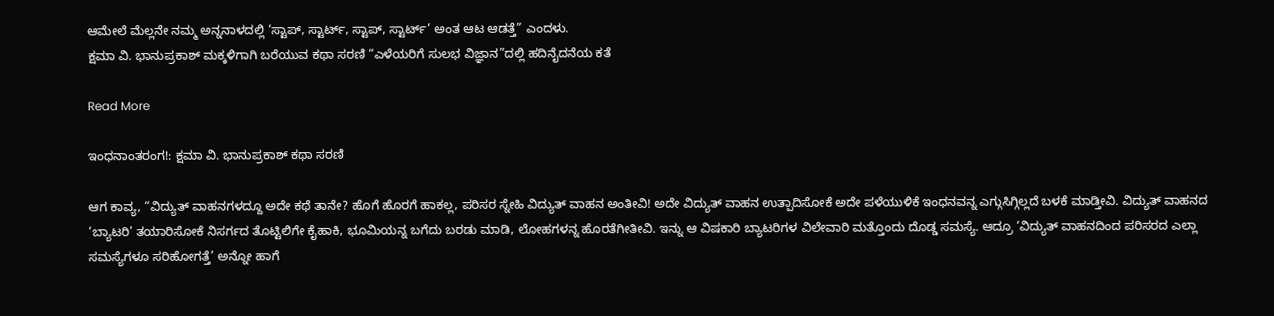ಆಮೇಲೆ ಮೆಲ್ಲನೇ ನಮ್ಮ ಅನ್ನನಾಳದಲ್ಲಿ ‘ಸ್ಟಾಪ್, ಸ್ಟಾರ್ಟ್, ಸ್ಟಾಪ್, ಸ್ಟಾರ್ಟ್’ ಅಂತ ಆಟ ಆಡತ್ತೆ” ಎಂದಳು.
ಕ್ಷಮಾ ವಿ. ಭಾನುಪ್ರಕಾಶ್‌ ಮಕ್ಕಳಿಗಾಗಿ ಬರೆಯುವ ಕಥಾ ಸರಣಿ “ಎಳೆಯರಿಗೆ ಸುಲಭ ವಿಜ್ಞಾನ”ದಲ್ಲಿ ಹದಿನೈದನೆಯ ಕತೆ

Read More

ಇಂಧನಾಂತರಂಗ!: ಕ್ಷಮಾ ವಿ. ಭಾನುಪ್ರಕಾಶ್ ಕಥಾ ಸರಣಿ

ಆಗ ಕಾವ್ಯ, “ವಿದ್ಯುತ್ ವಾಹನಗಳದ್ದೂ ಅದೇ ಕಥೆ ತಾನೇ? ಹೊಗೆ ಹೊರಗೆ ಹಾಕಲ್ಲ, ಪರಿಸರ ಸ್ನೇಹಿ ವಿದ್ಯುತ್ ವಾಹನ ಅಂತೀವಿ! ಅದೇ ವಿದ್ಯುತ್ ವಾಹನ ಉತ್ಪಾದಿಸೋಕೆ ಅದೇ ಪಳೆಯುಳಿಕೆ ಇಂಧನವನ್ನ ಎಗ್ಗುಸಿಗ್ಗಿಲ್ಲದೆ ಬಳಕೆ ಮಾಡ್ತೀವಿ. ವಿದ್ಯುತ್ ವಾಹನದ ‘ಬ್ಯಾಟರಿ’ ತಯಾರಿಸೋಕೆ ನಿಸರ್ಗದ ತೊಟ್ಟಿಲಿಗೇ ಕೈಹಾಕಿ, ಭೂಮಿಯನ್ನ ಬಗೆದು ಬರಡು ಮಾಡಿ, ಲೋಹಗಳನ್ನ ಹೊರತೆಗೀತೀವಿ. ಇನ್ನು ಆ ವಿಷಕಾರಿ ಬ್ಯಾಟರಿಗಳ ವಿಲೇವಾರಿ ಮತ್ತೊಂದು ದೊಡ್ಡ ಸಮಸ್ಯೆ. ಆದ್ರೂ ‘ವಿದ್ಯುತ್ ವಾಹನದಿಂದ ಪರಿಸರದ ಎಲ್ಲಾ ಸಮಸ್ಯೆಗಳೂ ಸರಿಹೋಗತ್ತೆ’ ಅನ್ನೋ ಹಾಗೆ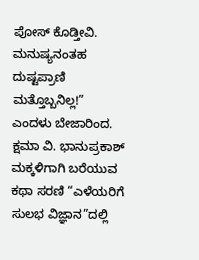ಪೋಸ್ ಕೊಡ್ತೀವಿ. ಮನುಷ್ಯನಂತಹ ದುಷ್ಟಪ್ರಾಣಿ ಮತ್ತೊಬ್ಬನಿಲ್ಲ!” ಎಂದಳು ಬೇಜಾರಿಂದ.
ಕ್ಷಮಾ ವಿ. ಭಾನುಪ್ರಕಾಶ್‌ ಮಕ್ಕಳಿಗಾಗಿ ಬರೆಯುವ ಕಥಾ ಸರಣಿ “ಎಳೆಯರಿಗೆ ಸುಲಭ ವಿಜ್ಞಾನ”ದಲ್ಲಿ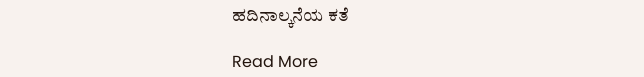ಹದಿನಾಲ್ಕನೆಯ ಕತೆ

Read More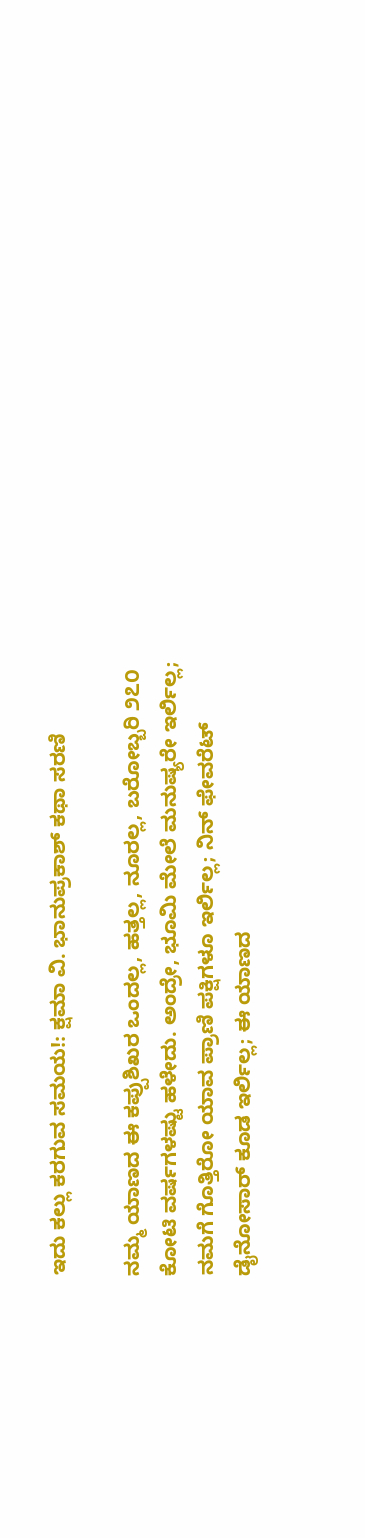ಇದು ಕಲ್ಲು ಕರಗುವ ಸಮಯ!: ಕ್ಷಮಾ ವಿ. ಭಾನುಪ್ರಕಾಶ್ ಕಥಾ ಸರಣಿ

ನಮ್ಮ ಯಾಣದ ಈ ಕಪ್ಪುಶಿಖರ ಒಂದಲ್ಲ, ಹತ್ತಲ್ಲ, ನೂರಲ್ಲ, ಬರೋಬ್ಬರಿ ೨೭೦ ಕೋಟಿ ವರ್ಷಗಳಷ್ಟು ಹಳೇದು. ಅಂದ್ರೇ, ಭೂಮಿ ಮೇಲೆ ಮನುಷ್ಯರೇ ಇರ್ಲಿಲ್ಲ; ನಮಗೆ ಗೊತ್ತಿರೋ ಯಾವ ಪ್ರಾಣಿ ಪಕ್ಷಿಗಳೂ ಇರ್ಲಿಲ್ಲ; ನಿನ್ ಫೇವರೆಟ್ ಡೈನೋಸಾರ್ ಕೂಡ ಇರ್ಲಿಲ್ಲ; ಈ ಯಾಣದ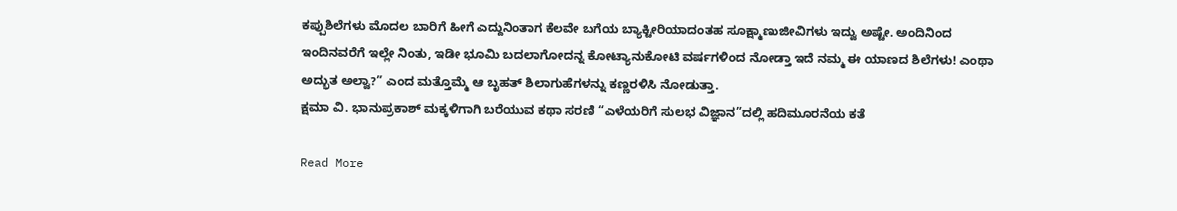ಕಪ್ಪುಶಿಲೆಗಳು ಮೊದಲ ಬಾರಿಗೆ ಹೀಗೆ ಎದ್ದುನಿಂತಾಗ ಕೆಲವೇ ಬಗೆಯ ಬ್ಯಾಕ್ಟೀರಿಯಾದಂತಹ ಸೂಕ್ಷ್ಮಾಣುಜೀವಿಗಳು ಇದ್ವು ಅಷ್ಟೇ. ಅಂದಿನಿಂದ ಇಂದಿನವರೆಗೆ ಇಲ್ಲೇ ನಿಂತು, ಇಡೀ ಭೂಮಿ ಬದಲಾಗೋದನ್ನ ಕೋಟ್ಯಾನುಕೋಟಿ ವರ್ಷಗಳಿಂದ ನೋಡ್ತಾ ಇದೆ ನಮ್ಮ ಈ ಯಾಣದ ಶಿಲೆಗಳು! ಎಂಥಾ ಅದ್ಭುತ ಅಲ್ವಾ?” ಎಂದ ಮತ್ತೊಮ್ಮೆ ಆ ಬೃಹತ್ ಶಿಲಾಗುಹೆಗಳನ್ನು ಕಣ್ಣರಳಿಸಿ ನೋಡುತ್ತಾ.
ಕ್ಷಮಾ ವಿ. ಭಾನುಪ್ರಕಾಶ್‌ ಮಕ್ಕಳಿಗಾಗಿ ಬರೆಯುವ ಕಥಾ ಸರಣಿ “ಎಳೆಯರಿಗೆ ಸುಲಭ ವಿಜ್ಞಾನ”ದಲ್ಲಿ ಹದಿಮೂರನೆಯ ಕತೆ

Read More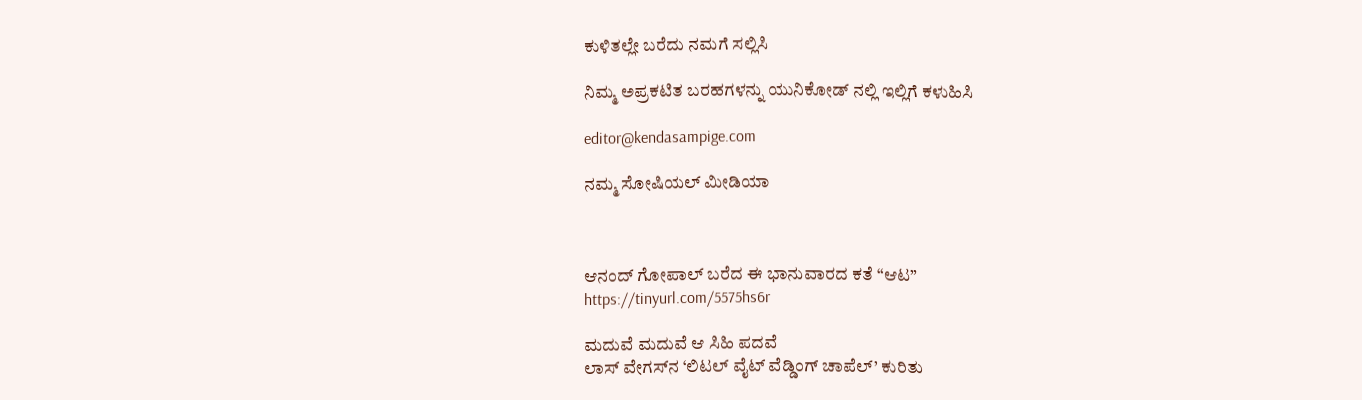ಕುಳಿತಲ್ಲೇ ಬರೆದು ನಮಗೆ ಸಲ್ಲಿಸಿ

ನಿಮ್ಮ ಅಪ್ರಕಟಿತ ಬರಹಗಳನ್ನು ಯುನಿಕೋಡ್ ನಲ್ಲಿ ಇಲ್ಲಿಗೆ ಕಳುಹಿಸಿ

editor@kendasampige.com

ನಮ್ಮ ಸೋಷಿಯಲ್‌ ಮೀಡಿಯಾ



ಆನಂದ್‌ ಗೋಪಾಲ್‌ ಬರೆದ ಈ ಭಾನುವಾರದ ಕತೆ “ಆಟ”
https://tinyurl.com/5575hs6r

ಮದುವೆ ಮದುವೆ ಆ ಸಿಹಿ ಪದವೆ
ಲಾಸ್‌ ವೇಗಸ್‌ನ ‘ಲಿಟಲ್ ವೈಟ್ ವೆಡ್ಡಿಂಗ್ ಚಾಪೆಲ್’ ಕುರಿತು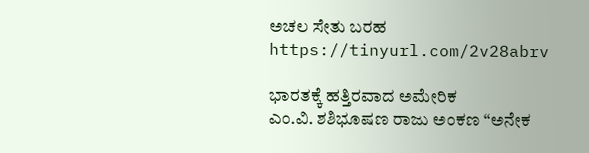ಅಚಲ ಸೇತು ಬರಹ
https://tinyurl.com/2v28abrv

ಭಾರತಕ್ಕೆ ಹತ್ತಿರವಾದ ಅಮೇರಿಕ
ಎಂ.ವಿ. ಶಶಿಭೂಷಣ ರಾಜು ಅಂಕಣ “ಅನೇಕ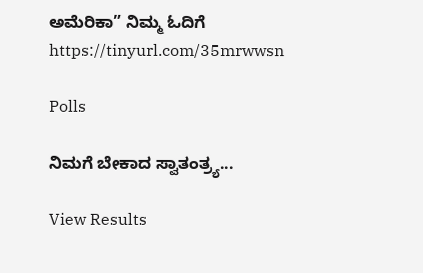ಅಮೆರಿಕಾ” ನಿಮ್ಮ ಓದಿಗೆ
https://tinyurl.com/35mrwwsn

Polls

ನಿಮಗೆ ಬೇಕಾದ ಸ್ವಾತಂತ್ರ್ಯ...

View Results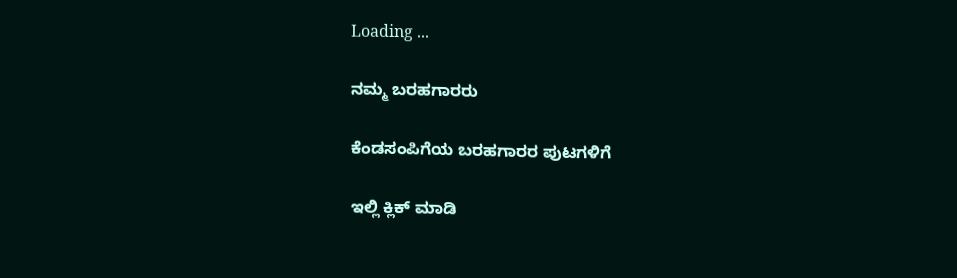Loading ...

ನಮ್ಮ ಬರಹಗಾರರು

ಕೆಂಡಸಂಪಿಗೆಯ ಬರಹಗಾರರ ಪುಟಗಳಿಗೆ

ಇಲ್ಲಿ ಕ್ಲಿಕ್ ಮಾಡಿ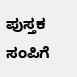ಪುಸ್ತಕ ಸಂಪಿಗೆ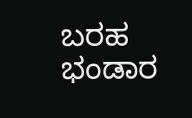ಬರಹ ಭಂಡಾರ